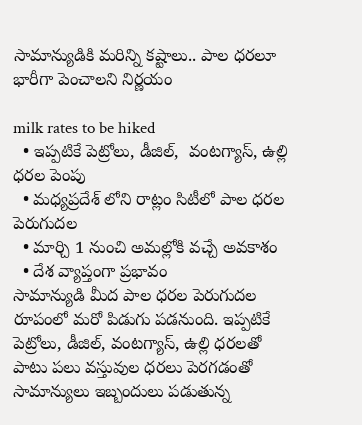సామాన్యుడికి మ‌రిన్ని క‌ష్టాలు.. పాల ధ‌ర‌లూ భారీగా పెంచాల‌ని నిర్ణ‌యం

milk rates to be hiked
  • ఇప్ప‌టికే పెట్రోలు, డీజిల్,  వంటగ్యాస్, ఉల్లి ధరల పెంపు
  • మధ్యప్రదేశ్ లోని రాట్లం సిటీలో పాల ధరల పెరుగుద‌ల‌
  • మార్చి 1 నుంచి అమ‌ల్లోకి వ‌చ్చే అవ‌కాశం
  • దేశ వ్యాప్తంగా ప్ర‌భావం
సామాన్యుడి మీద పాల ధ‌ర‌ల పెరుగుద‌ల రూపంలో మ‌రో పిడుగు ప‌డ‌నుంది. ఇప్ప‌టికే పెట్రోలు, డీజిల్, వంటగ్యాస్, ఉల్లి ధరల‌తో పాటు ప‌లు వ‌స్తువుల ధ‌ర‌లు పెర‌గ‌డంతో సామాన్యులు ఇబ్బందులు ప‌డుతున్న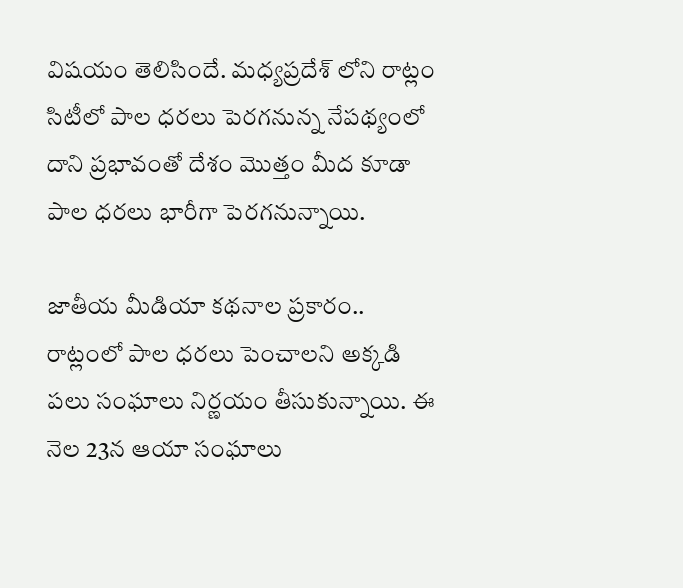విష‌యం తెలిసిందే. మధ్యప్రదేశ్ లోని రాట్లం సిటీలో పాల ధరలు పెరగనున్న నేపథ్యంలో దాని ప్ర‌భావంతో దేశం మొత్తం మీద కూడా పాల ధరలు భారీగా పెర‌గ‌నున్నాయి.

జాతీయ మీడియా క‌థ‌నాల ప్ర‌కారం..  రాట్లంలో పాల ధరలు పెంచాల‌ని అక్క‌డి ప‌లు సంఘాలు నిర్ణ‌యం తీసుకున్నాయి. ఈ నెల 23న ఆయా సంఘాలు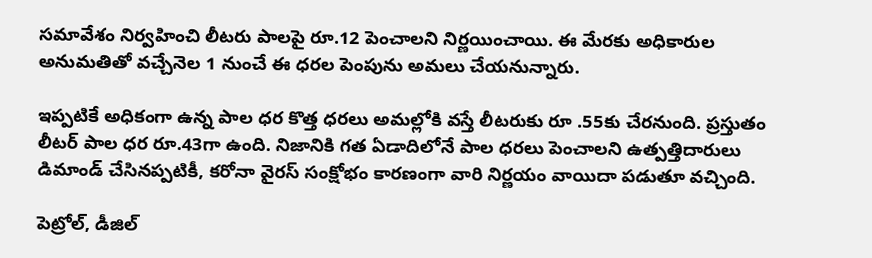స‌మావేశం నిర్వహించి లీటరు పాలపై రూ.12 పెంచాల‌ని నిర్ణ‌యించాయి. ఈ మేర‌కు అధికారుల అనుమతితో వ‌చ్చేనెల 1 నుంచే ఈ ధరల‌ పెంపును అమలు చేయనున్నారు.

ఇప్ప‌టికే అధికంగా ఉన్న పాల ధర కొత్త ధ‌ర‌లు అమ‌ల్లోకి వ‌స్తే లీటరుకు రూ .55కు చేర‌నుంది. ప్రస్తుతం లీటర్ పాల ధర రూ.43గా ఉంది. నిజానికి గత ఏడాదిలోనే పాల ధరలు పెంచాల‌ని ఉత్పత్తిదారులు డిమాండ్ చేసిన‌ప్ప‌టికీ, కరోనా వైరస్ సంక్షోభం కారణంగా వారి నిర్ణ‌యం వాయిదా ప‌డుతూ వ‌చ్చింది.

పెట్రోల్, డీజిల్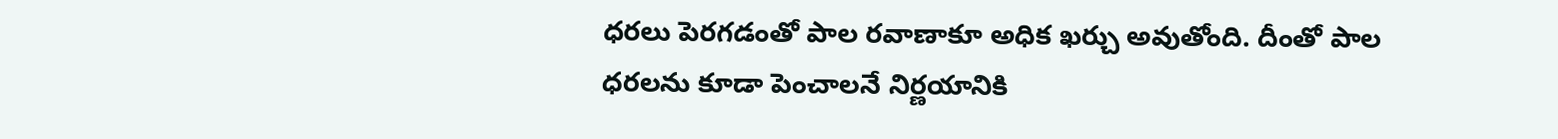ధరలు పెరగడంతో పాల ర‌వాణాకూ అధిక ఖ‌ర్చు అవుతోంది. దీంతో పాల‌ ధరలను కూడా పెంచాలనే నిర్ణయానికి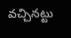వచ్చినట్టు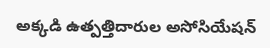అక్క‌డి ఉత్పత్తిదారుల అసోసియేషన్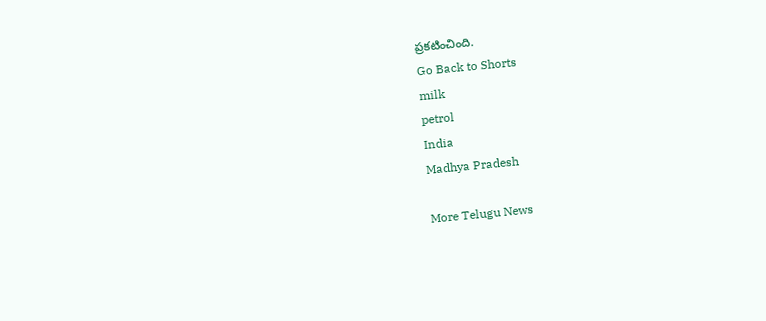ప్ర‌క‌టించింది.
Go Back to Shorts
milk
petrol
India
Madhya Pradesh

More Telugu News